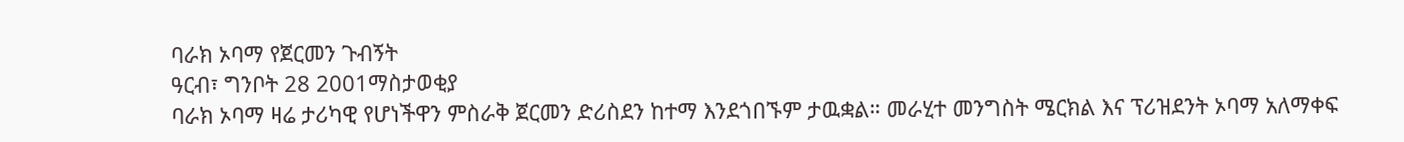ባራክ ኦባማ የጀርመን ጉብኝት
ዓርብ፣ ግንቦት 28 2001ማስታወቂያ
ባራክ ኦባማ ዛሬ ታሪካዊ የሆነችዋን ምስራቅ ጀርመን ድሪስደን ከተማ እንደጎበኙም ታዉቋል። መራሂተ መንግስት ሜርክል እና ፕሪዝደንት ኦባማ አለማቀፍ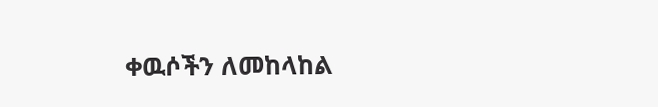ቀዉሶችን ለመከላከል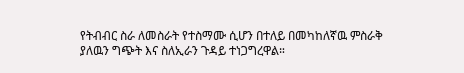የትብብር ስራ ለመስራት የተስማሙ ሲሆን በተለይ በመካከለኛዉ ምስራቅ ያለዉን ግጭት እና ስለኢራን ጉዳይ ተነጋግረዋል።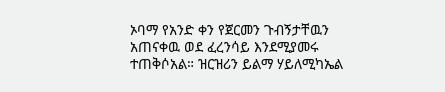ኦባማ የአንድ ቀን የጀርመን ጉብኝታቸዉን አጠናቀዉ ወደ ፈረንሳይ እንደሚያመሩ ተጠቅሶአል። ዝርዝሪን ይልማ ሃይለሚካኤል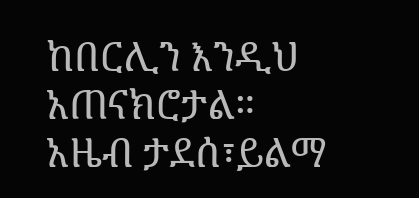ከበርሊን እንዲህ አጠናክሮታል።
አዜብ ታደሰ፣ይልማ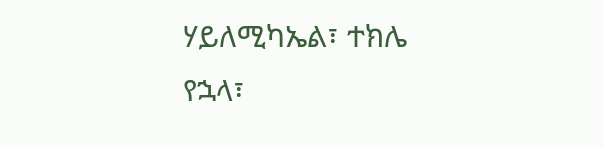ሃይለሚካኤል፣ ተክሌ የኋላ፣